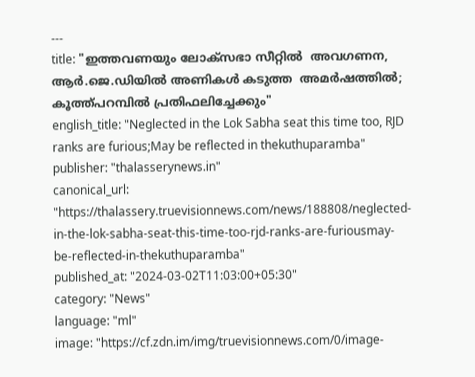---
title: "ഇത്തവണയും ലോക്സഭാ സീറ്റിൽ  അവഗണന, ആർ.ജെ.ഡിയിൽ അണികൾ കടുത്ത  അമർഷത്തിൽ; കൂത്ത്പറമ്പിൽ പ്രതിഫലിച്ചേക്കും"
english_title: "Neglected in the Lok Sabha seat this time too, RJD ranks are furious;May be reflected in thekuthuparamba"
publisher: "thalasserynews.in"
canonical_url: "https://thalassery.truevisionnews.com/news/188808/neglected-in-the-lok-sabha-seat-this-time-too-rjd-ranks-are-furiousmay-be-reflected-in-thekuthuparamba"
published_at: "2024-03-02T11:03:00+05:30"
category: "News"
language: "ml"
image: "https://cf.zdn.im/img/truevisionnews.com/0/image-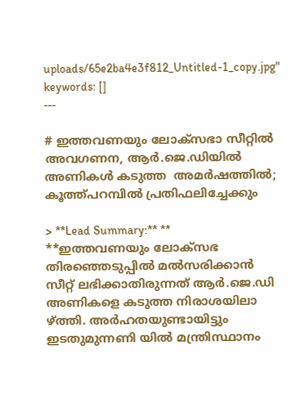uploads/65e2ba4e3f812_Untitled-1_copy.jpg"
keywords: []
---

# ഇത്തവണയും ലോക്സഭാ സീറ്റിൽ  അവഗണന, ആർ.ജെ.ഡിയിൽ അണികൾ കടുത്ത  അമർഷത്തിൽ; കൂത്ത്പറമ്പിൽ പ്രതിഫലിച്ചേക്കും

> **Lead Summary:** ** **ഇത്തവണയും ലോക്‌സഭ തിരഞ്ഞെടുപ്പിൽ മൽസരിക്കാൻ സീറ്റ് ലഭിക്കാതിരുന്നത് ആർ.ജെ.ഡി അണികളെ കടുത്ത നിരാശയിലാ ഴ്ത്തി. അർഹതയുണ്ടായിട്ടും ഇടതുമുന്നണി യിൽ മന്ത്രിസ്ഥാനം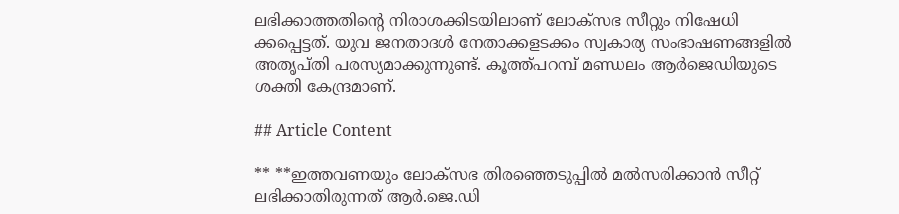ലഭിക്കാത്തതിന്റെ നിരാശക്കിടയിലാണ് ലോക്‌സഭ സീറ്റും നിഷേധി ക്കപ്പെട്ടത്. യുവ ജനതാദൾ നേതാക്കളടക്കം സ്വകാര്യ സംഭാഷണങ്ങളിൽ അതൃപ്തി പരസ്യമാക്കുന്നുണ്ട്. കൂത്ത്പറമ്പ് മണ്ഡലം ആർജെഡിയുടെ ശക്തി കേന്ദ്രമാണ്.

## Article Content

** **ഇത്തവണയും ലോക്‌സഭ തിരഞ്ഞെടുപ്പിൽ മൽസരിക്കാൻ സീറ്റ് ലഭിക്കാതിരുന്നത് ആർ.ജെ.ഡി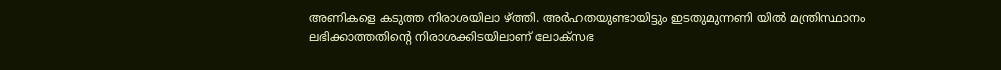അണികളെ കടുത്ത നിരാശയിലാ ഴ്ത്തി. അർഹതയുണ്ടായിട്ടും ഇടതുമുന്നണി യിൽ മന്ത്രിസ്ഥാനം ലഭിക്കാത്തതിന്റെ നിരാശക്കിടയിലാണ് ലോക്‌സഭ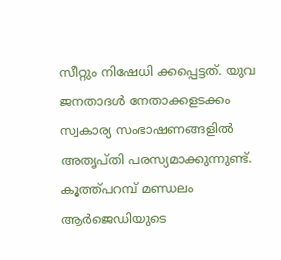സീറ്റും നിഷേധി ക്കപ്പെട്ടത്. യുവ ജനതാദൾ നേതാക്കളടക്കം സ്വകാര്യ സംഭാഷണങ്ങളിൽ അതൃപ്തി പരസ്യമാക്കുന്നുണ്ട്. കൂത്ത്പറമ്പ് മണ്ഡലം ആർജെഡിയുടെ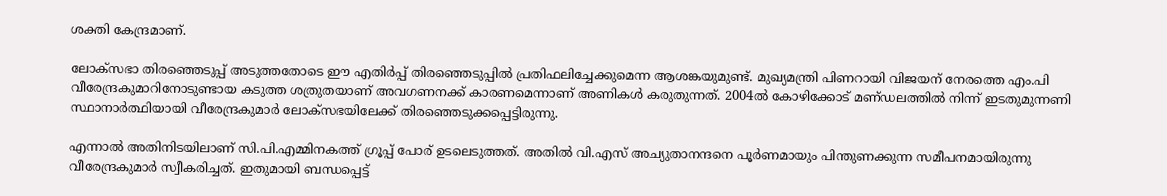ശക്തി കേന്ദ്രമാണ്.

ലോക്സഭാ തിരഞ്ഞെടുപ്പ് അടുത്തതോടെ ഈ എതിർപ്പ് തിരഞ്ഞെടുപ്പിൽ പ്രതിഫലിച്ചേക്കുമെന്ന ആശങ്കയുമുണ്ട്. മുഖ്യമന്ത്രി പിണറായി വിജയന് നേരത്തെ എം.പി വീരേന്ദ്രകുമാറിനോടുണ്ടായ കടുത്ത ശത്രുതയാണ് അവഗണനക്ക് കാരണമെന്നാണ് അണികൾ കരുതുന്നത്. 2004ൽ കോഴിക്കോട് മണ്‌ഡലത്തിൽ നിന്ന് ഇടതുമുന്നണി സ്ഥാനാർത്ഥിയായി വീരേന്ദ്രകുമാർ ലോക്സഭയിലേക്ക് തിരഞ്ഞെടുക്കപ്പെട്ടിരുന്നു.

എന്നാൽ അതിനിടയിലാണ് സി.പി.എമ്മിനകത്ത് ഗ്രൂപ്പ് പോര് ഉടലെടുത്തത്. അതിൽ വി.എസ് അച്യുതാനന്ദനെ പൂർണമായും പിന്തുണക്കുന്ന സമീപനമായിരുന്നു വീരേന്ദ്രകുമാർ സ്വീകരിച്ചത്. ഇതുമായി ബന്ധപ്പെട്ട്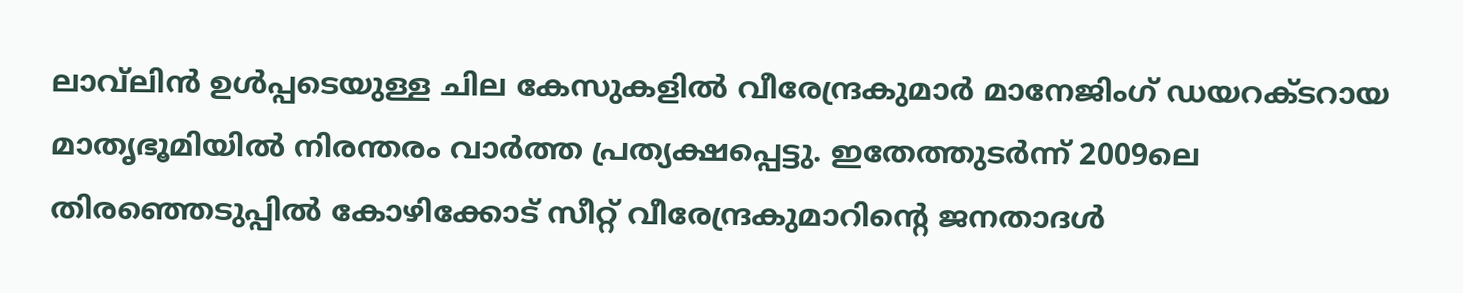ലാവ്‌ലിൻ ഉൾപ്പടെയുള്ള ചില കേസുകളിൽ വീരേന്ദ്രകുമാർ മാനേജിംഗ് ഡയറക്‌ടറായ മാതൃഭൂമിയിൽ നിരന്തരം വാർത്ത പ്രത്യക്ഷപ്പെട്ടു. ഇതേത്തുടർന്ന് 2009ലെ തിരഞ്ഞെടുപ്പിൽ കോഴിക്കോട് സീറ്റ് വീരേന്ദ്രകുമാറിൻ്റെ ജനതാദൾ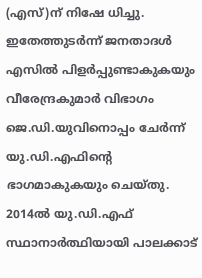(എസ്)ന് നിഷേ ധിച്ചു. ഇതേത്തുടർന്ന് ജനതാദൾ എസിൽ പിളർപ്പുണ്ടാകുകയും വീരേന്ദ്രകുമാർ വിഭാഗം ജെ.ഡി.യുവിനൊപ്പം ചേർന്ന് യു.ഡി.എഫിന്റെ ഭാഗമാകുകയും ചെയ്‌തു. 2014ൽ യു.ഡി.എഫ് സ്ഥാനാർത്ഥിയായി പാലക്കാട്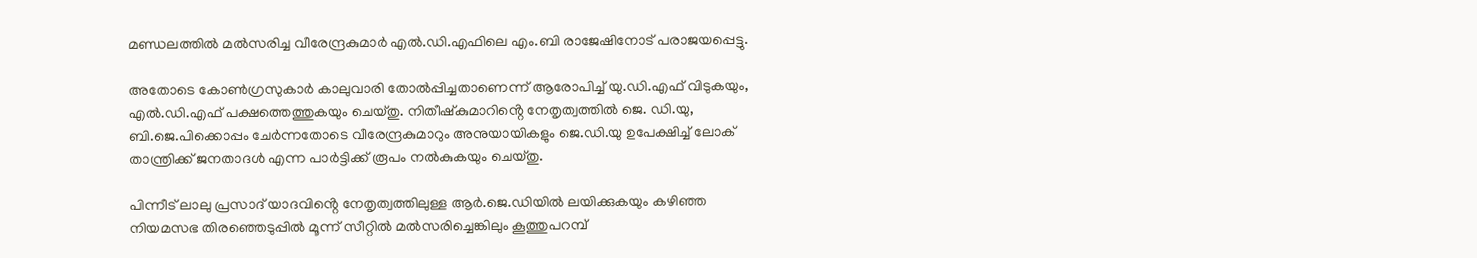മണ്ഡലത്തിൽ മൽസരിച്ച വീരേന്ദ്രകുമാർ എൽ.ഡി.എഫിലെ എം.ബി രാജേഷിനോട് പരാജയപ്പെട്ടു.

അതോടെ കോൺഗ്രസുകാർ കാലുവാരി തോൽപ്പിച്ചതാണെന്ന് ആരോപിച്ച് യു.ഡി.എഫ് വിടുകയും, എൽ.ഡി.എഫ് പക്ഷത്തെത്തുകയും ചെയ്തു. നിതീഷ്കുമാറിൻ്റെ നേതൃത്വത്തിൽ ജെ. ഡി.യു, ബി.ജെ.പിക്കൊപ്പം ചേർന്നതോടെ വീരേന്ദ്രകുമാറും അനുയായികളും ജെ.ഡി.യു ഉപേക്ഷിച്ച് ലോക് താന്ത്രിക്ക് ജനതാദൾ എന്ന പാർട്ടിക്ക് രൂപം നൽകുകയും ചെയ്‌തു.

പിന്നീട് ലാലു പ്രസാദ് യാദവിൻ്റെ നേതൃത്വത്തിലുള്ള ആർ.ജെ.ഡിയിൽ ലയിക്കുകയും കഴിഞ്ഞ നിയമസഭ തിരഞ്ഞെടുപ്പിൽ മൂന്ന് സീറ്റിൽ മൽസരിച്ചെങ്കിലും കൂത്തുപറമ്പ്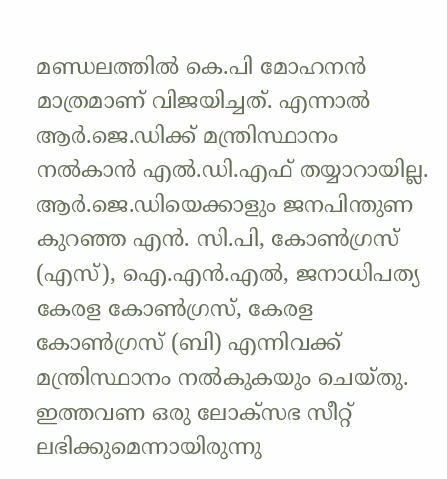മണ്ഡലത്തിൽ കെ.പി മോഹനൻ മാത്രമാണ് വിജയിച്ചത്. എന്നാൽ ആർ.ജെ.ഡിക്ക് മന്ത്രിസ്ഥാനം നൽകാൻ എൽ.ഡി.എഫ് തയ്യാറായില്ല. ആർ.ജെ.ഡിയെക്കാളും ജനപിന്തുണ കുറഞ്ഞ എൻ. സി.പി, കോൺഗ്രസ് (എസ്), ഐ.എൻ.എൽ, ജനാധിപത്യ കേരള കോൺഗ്രസ്, കേരള കോൺഗ്രസ് (ബി) എന്നിവക്ക് മന്ത്രിസ്ഥാനം നൽകുകയും ചെയ്തു. ഇത്തവണ ഒരു ലോക്‌സഭ സീറ്റ് ലഭിക്കുമെന്നായിരുന്നു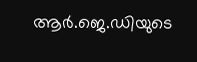ആർ.ജെ.ഡിയുടെ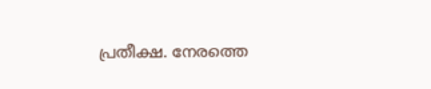പ്രതീക്ഷ. നേരത്തെ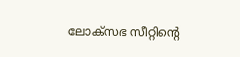ലോക്‌സഭ സീറ്റിന്റെ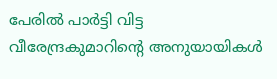പേരിൽ പാർട്ടി വിട്ട വീരേന്ദ്രകുമാറിൻ്റെ അനുയായികൾ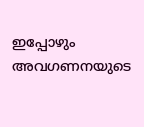ഇപ്പോഴും അവഗണനയുടെ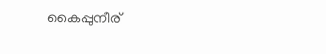കൈപ്പുനീര്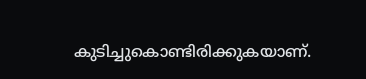കുടിച്ചുകൊണ്ടിരിക്കുകയാണ്.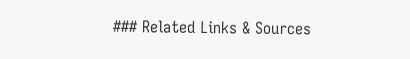### Related Links & Sources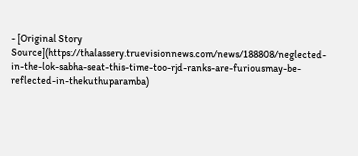- [Original Story Source](https://thalassery.truevisionnews.com/news/188808/neglected-in-the-lok-sabha-seat-this-time-too-rjd-ranks-are-furiousmay-be-reflected-in-thekuthuparamba)